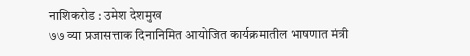नाशिकरोड : उमेश देशमुख
७७ व्या प्रजासत्ताक दिनानिमित आयोजित कार्यक्रमातील भाषणात मंत्री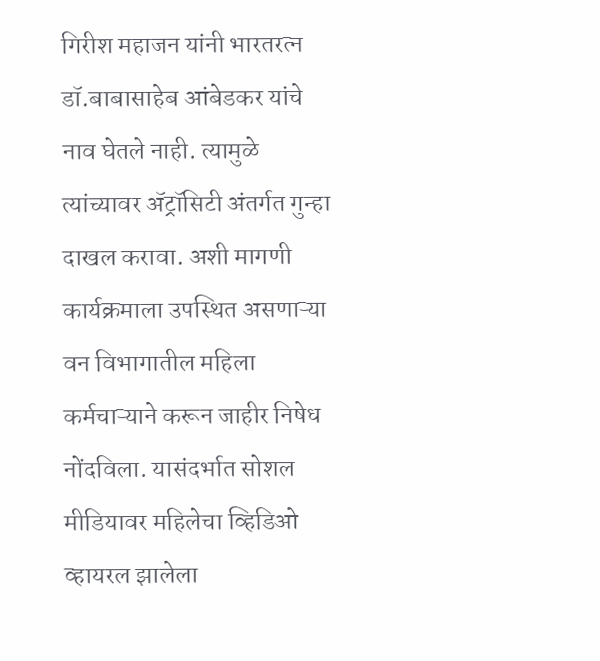गिरीश महाजन यांनी भारतरत्न डॉ.बाबासाहेब आंबेडकर यांचे नाव घेतले नाही. त्यामुळे त्यांच्यावर ॲट्रॉसिटी अंतर्गत गुन्हा दाखल करावा. अशी मागणी कार्यक्रमाला उपस्थित असणाऱ्या वन विभागातील महिला कर्मचाऱ्याने करून जाहीर निषेध नोंदविला. यासंदर्भात सोशल मीडियावर महिलेचा व्हिडिओ व्हायरल झालेला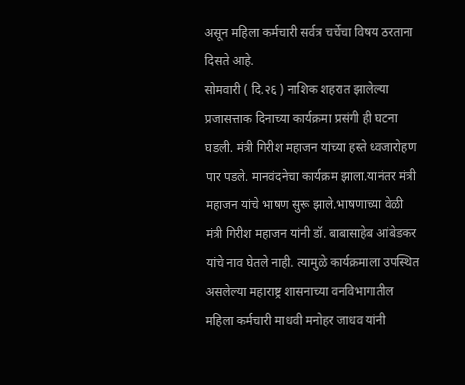असून महिला कर्मचारी सर्वत्र चर्चेचा विषय ठरताना दिसते आहे.
सोमवारी ( दि.२६ ) नाशिक शहरात झालेल्या प्रजासत्ताक दिनाच्या कार्यक्रमा प्रसंगी ही घटना घडली. मंत्री गिरीश महाजन यांच्या हस्ते ध्वजारोहण पार पडले. मानवंदनेचा कार्यक्रम झाला.यानंतर मंत्री महाजन यांचे भाषण सुरू झाले.भाषणाच्या वेळी मंत्री गिरीश महाजन यांनी डॉ. बाबासाहेब आंबेडकर यांचे नाव घेतले नाही. त्यामुळे कार्यक्रमाला उपस्थित असलेल्या महाराष्ट्र शासनाच्या वनविभागातील महिला कर्मचारी माधवी मनोहर जाधव यांनी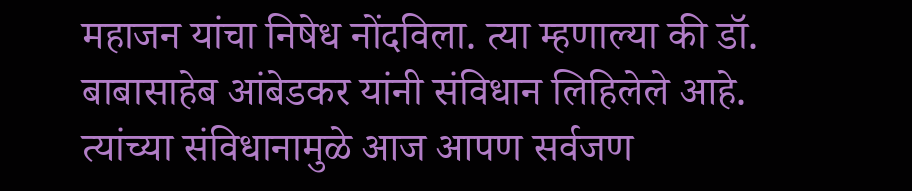महाजन यांचा निषेध नोंदविला. त्या म्हणाल्या की डॉ. बाबासाहेब आंबेडकर यांनी संविधान लिहिलेले आहे.
त्यांच्या संविधानामुळे आज आपण सर्वजण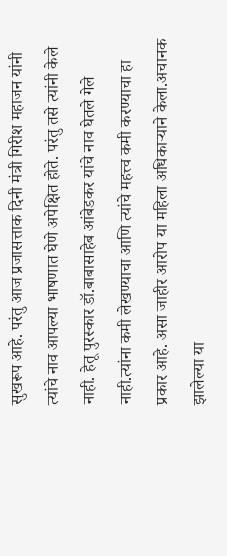सुखरूप आहे. परंतु आज प्रजासत्ताक दिनी मंत्री गिरीश महाजन यांनी त्यांचे नाव आपल्या भाषणात घेणे अपेक्षित होते. परंतु तसे त्यांनी केले नाही. हेतू पुरस्कार डॉ.बाबासाहेब आंबेडकर यांचे नाव घेतले गेले नाही.त्यांना कमी लेखण्याचा आणि त्यांचे महत्त्व कमी करण्याचा हा प्रकार आहे. असा जाहीर आरोप या महिला अधिकाऱ्याने केला.अचानक झालेल्या या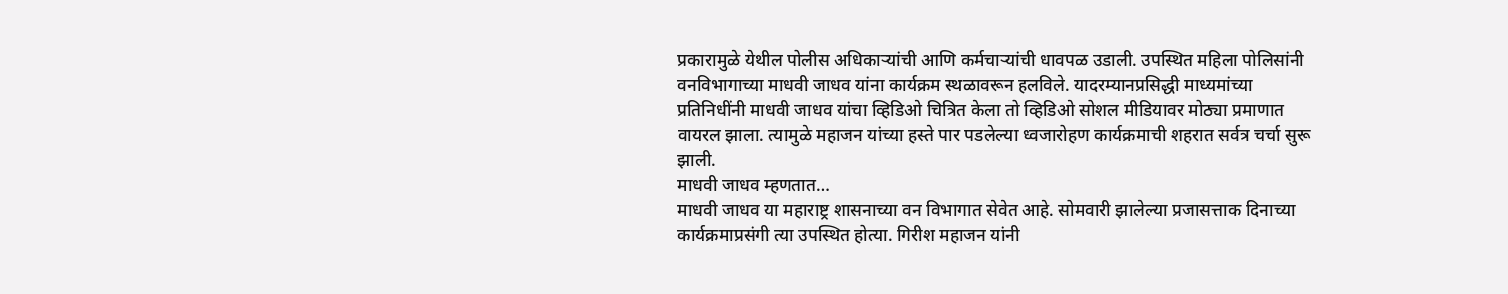प्रकारामुळे येथील पोलीस अधिकाऱ्यांची आणि कर्मचाऱ्यांची धावपळ उडाली. उपस्थित महिला पोलिसांनी वनविभागाच्या माधवी जाधव यांना कार्यक्रम स्थळावरून हलविले. यादरम्यानप्रसिद्धी माध्यमांच्या प्रतिनिधींनी माधवी जाधव यांचा व्हिडिओ चित्रित केला तो व्हिडिओ सोशल मीडियावर मोठ्या प्रमाणात वायरल झाला. त्यामुळे महाजन यांच्या हस्ते पार पडलेल्या ध्वजारोहण कार्यक्रमाची शहरात सर्वत्र चर्चा सुरू झाली.
माधवी जाधव म्हणतात…
माधवी जाधव या महाराष्ट्र शासनाच्या वन विभागात सेवेत आहे. सोमवारी झालेल्या प्रजासत्ताक दिनाच्या कार्यक्रमाप्रसंगी त्या उपस्थित होत्या. गिरीश महाजन यांनी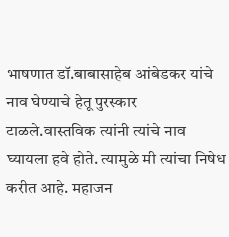भाषणात डॉ.बाबासाहेब आंबेडकर यांचे नाव घेण्याचे हेतू पुरस्कार टाळले.वास्तविक त्यांनी त्यांचे नाव घ्यायला हवे होते. त्यामुळे मी त्यांचा निषेध करीत आहे. महाजन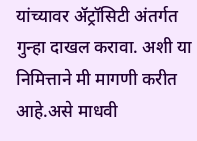यांच्यावर ॲट्रॉसिटी अंतर्गत गुन्हा दाखल करावा. अशी या निमित्ताने मी मागणी करीत आहे.असे माधवी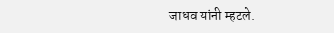जाधव यांनी म्हटले.